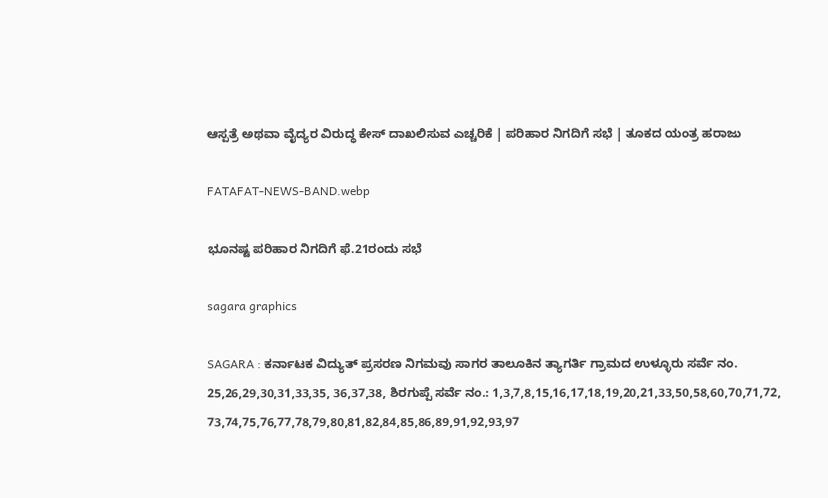ಆಸ್ಪತ್ರೆ ಅಥವಾ ವೈದ್ಯರ ವಿರುದ್ಧ ಕೇಸ್‌ ದಾಖಲಿಸುವ ಎಚ್ಚರಿಕೆ | ಪರಿಹಾರ ನಿಗದಿಗೆ ಸಭೆ | ತೂಕದ ಯಂತ್ರ ಹರಾಜು

FATAFAT-NEWS-BAND.webp

ಭೂನಷ್ಟ ಪರಿಹಾರ ನಿಗದಿಗೆ ಫೆ.21ರಂದು ಸಭೆ

sagara graphics

SAGARA : ಕರ್ನಾಟಕ ವಿದ್ಯುತ್ ಪ್ರಸರಣ ನಿಗಮವು ಸಾಗರ ತಾಲೂಕಿನ ತ್ಯಾಗರ್ತಿ ಗ್ರಾಮದ ಉಳ್ಳೂರು ಸರ್ವೆ ನಂ. 25,26,29,30,31,33,35, 36,37,38, ಶಿರಗುಪ್ಪೆ ಸರ್ವೆ ನಂ.: 1,3,7,8,15,16,17,18,19,20,21,33,50,58,60,70,71,72, 73,74,75,76,77,78,79,80,81,82,84,85,86,89,91,92,93,97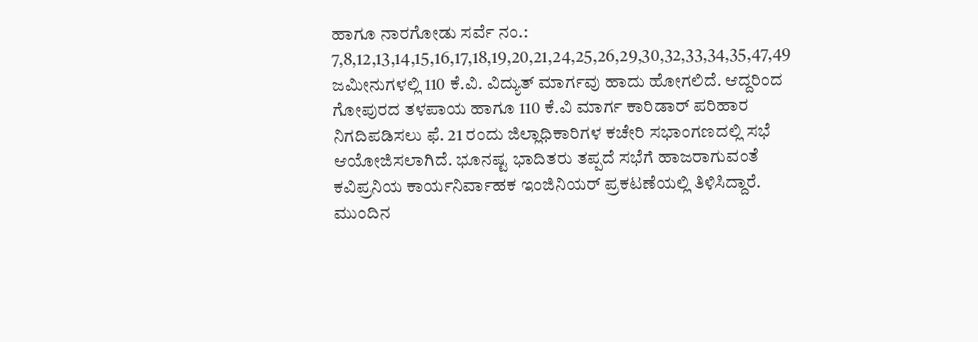ಹಾಗೂ ನಾರಗೋಡು ಸರ್ವೆ ನಂ.: 7,8,12,13,14,15,16,17,18,19,20,21,24,25,26,29,30,32,33,34,35,47,49 ಜಮೀನುಗಳಲ್ಲಿ 110 ಕೆ.ವಿ. ವಿದ್ಯುತ್ ಮಾರ್ಗವು ಹಾದು ಹೋಗಲಿದೆ. ಆದ್ದರಿಂದ ಗೋಪುರದ ತಳಪಾಯ ಹಾಗೂ 110 ಕೆ.ವಿ ಮಾರ್ಗ ಕಾರಿಡಾರ್ ಪರಿಹಾರ ನಿಗದಿಪಡಿಸಲು ಫೆ. 21 ರಂದು ಜಿಲ್ಲಾಧಿಕಾರಿಗಳ ಕಚೇರಿ ಸಭಾಂಗಣದಲ್ಲಿ ಸಭೆ ಆಯೋಜಿಸಲಾಗಿದೆ. ಭೂನಷ್ಟ ಭಾದಿತರು ತಪ್ಪದೆ ಸಭೆಗೆ ಹಾಜರಾಗುವಂತೆ ಕವಿಪ್ರನಿಯ ಕಾರ್ಯನಿರ್ವಾಹಕ ಇಂಜಿನಿಯರ್ ಪ್ರಕಟಣೆಯಲ್ಲಿ ತಿಳಿಸಿದ್ದಾರೆ. ಮುಂದಿನ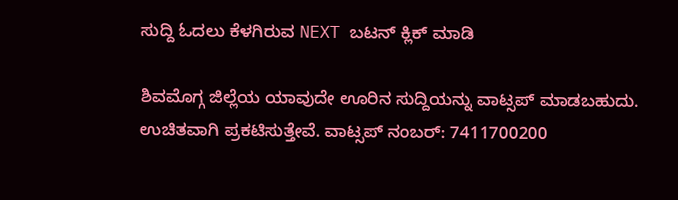ಸುದ್ದಿ ಓದಲು ಕೆಳಗಿರುವ NEXT ಬಟನ್‌ ಕ್ಲಿಕ್‌ ಮಾಡಿ

ಶಿವಮೊಗ್ಗ ಜಿಲ್ಲೆಯ ಯಾವುದೇ ಊರಿನ ಸುದ್ದಿಯನ್ನು ವಾಟ್ಸಪ್‌ ಮಾಡಬಹುದು. ಉಚಿತವಾಗಿ ಪ್ರಕಟಿಸುತ್ತೇವೆ. ವಾಟ್ಸಪ್‌ ನಂಬರ್: 7411700200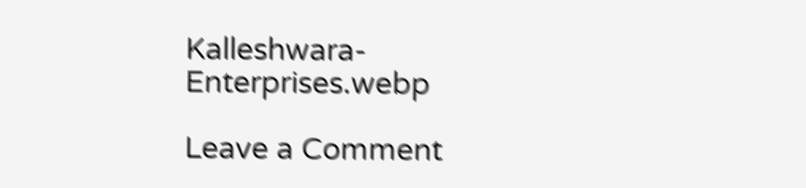Kalleshwara-Enterprises.webp

Leave a Comment